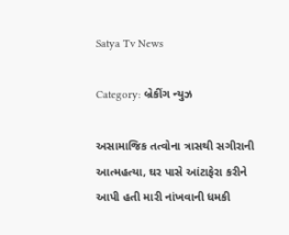Satya Tv News

Category: બ્રેકીંગ ન્યુઝ

અસામાજિક તત્વોના ત્રાસથી સગીરાની આત્મહત્યા, ઘર પાસે આંટાફેરા કરીને આપી હતી મારી નાંખવાની ધમકી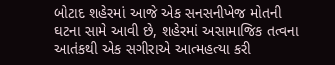બોટાદ શહેરમાં આજે એક સનસનીખેજ મોતની ઘટના સામે આવી છે, શહેરમાં અસામાજિક તત્વના આતંકથી એક સગીરાએ આત્મહત્યા કરી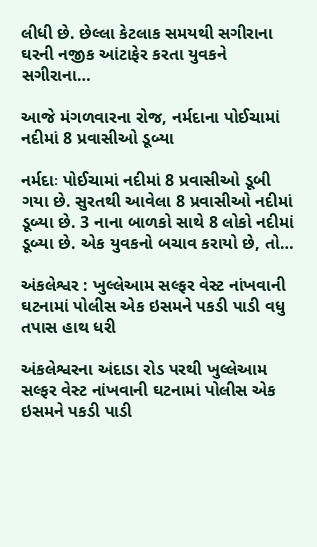લીધી છે. છેલ્લા કેટલાક સમયથી સગીરાના ઘરની નજીક આંટાફેર કરતા યુવકને સગીરાના…

આજે મંગળવારના રોજ, નર્મદાના પોઈચામાં નદીમાં 8 પ્રવાસીઓ ડૂબ્યા

નર્મદાઃ પોઈચામાં નદીમાં 8 પ્રવાસીઓ ડૂબી ગયા છે. સુરતથી આવેલા 8 પ્રવાસીઓ નદીમાં ડૂબ્યા છે. 3 નાના બાળકો સાથે 8 લોકો નદીમાં ડૂબ્યા છે. એક યુવકનો બચાવ કરાયો છે, તો…

અંકલેશ્વર : ખુલ્લેઆમ સલ્ફર વેસ્ટ નાંખવાની ઘટનામાં પોલીસ એક ઇસમને પકડી પાડી વધુ તપાસ હાથ ધરી

અંકલેશ્વરના અંદાડા રોડ પરથી ખુલ્લેઆમ સલ્ફર વેસ્ટ નાંખવાની ઘટનામાં પોલીસ એક ઇસમને પકડી પાડી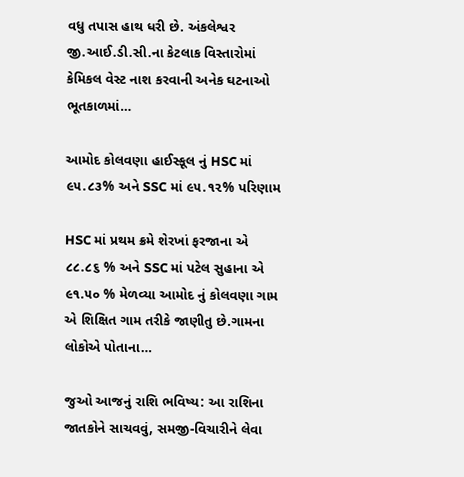વધુ તપાસ હાથ ધરી છે. અંકલેશ્વર જી.આઈ.ડી.સી.ના કેટલાક વિસ્તારોમાં કેમિકલ વેસ્ટ નાશ કરવાની અનેક ઘટનાઓ ભૂતકાળમાં…

આમોદ કોલવણા હાઈસ્કૂલ નું HSC માં ૯૫.૮૩% અને SSC માં ૯૫.૧૨% પરિણામ

HSC માં પ્રથમ ક્રમે શેરખાં ફરજાના એ ૮૮.૮૬ % અને SSC માં પટેલ સુહાના એ ૯૧.૫૦ % મેળવ્યા આમોદ નું કોલવણા ગામ એ શિક્ષિત ગામ તરીકે જાણીતુ છે.ગામના લોકોએ પોતાના…

જુઓ આજનું રાશિ ભવિષ્ય: આ રાશિના જાતકોને સાચવવું, સમજી-વિચારીને લેવા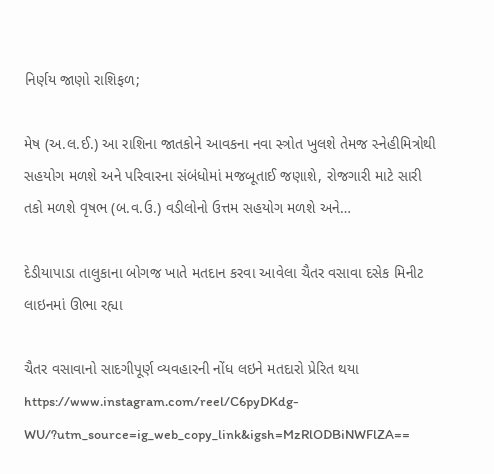નિર્ણય જાણો રાશિફળ;

મેષ (અ.લ.ઈ.) આ રાશિના જાતકોને આવકના નવા સ્ત્રોત ખુલશે તેમજ સ્નેહીમિત્રોથી સહયોગ મળશે અને પરિવારના સંબંધોમાં મજબૂતાઈ જણાશે, રોજગારી માટે સારી તકો મળશે વૃષભ (બ.વ.ઉ.) વડીલોનો ઉત્તમ સહયોગ મળશે અને…

દેડીયાપાડા તાલુકાના બોગજ ખાતે મતદાન કરવા આવેલા ચૈતર વસાવા દસેક મિનીટ લાઇનમાં ઊભા રહ્યા

ચૈતર વસાવાનો સાદગીપૂર્ણ વ્યવહારની નોંધ લઇને મતદારો પ્રેરિત થયા https://www.instagram.com/reel/C6pyDKdg-WU/?utm_source=ig_web_copy_link&igsh=MzRlODBiNWFlZA==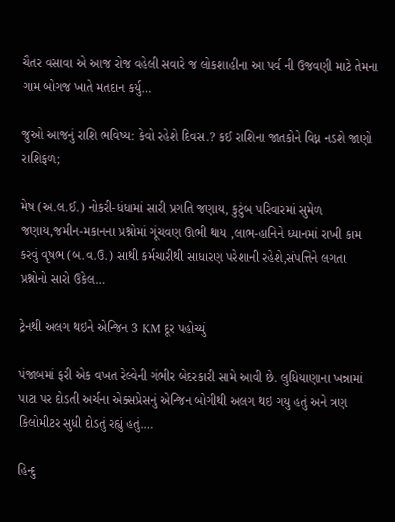ચૈતર વસાવા એ આજ રોજ વહેલી સવારે જ લોકશાહીના આ પર્વ ની ઉજવણી માટે તેમના ગામ બોગજ ખાતે મતદાન કર્યુ…

જુઓ આજનું રાશિ ભવિષ્ય: કેવો રહેશે દિવસ.? કઈ રાશિના જાતકોને વિધ્ન નડશે જાણો રાશિફળ;

મેષ (અ.લ.ઈ.) નોકરી-ધંધામાં સારી પ્રગતિ જણાય, કુટુંબ પરિવારમાં સુમેળ જણાય,જમીન-મકાનના પ્રશ્નોમાં ગૂંચવણ ઊભી થાય ,લાભ-હાનિને ધ્યાનમાં રાખી કામ કરવું વૃષભ (બ.વ.ઉ.) સાથી કર્મચારીથી સાધારણ પરેશાની રહેશે,સંપત્તિને લગતા પ્રશ્નોનો સારો ઉકેલ…

ટ્રેનથી અલગ થઇને એન્જિન 3 KM દૂર પહોચ્યું

પંજાબમાં ફરી એક વખત રેલ્વેની ગંભીર બેદરકારી સામે આવી છે. લુધિયાણાના ખન્નામાં પાટા પર દોડતી અર્ચના એક્સપ્રેસનું એન્જિન બોગીથી અલગ થઇ ગયુ હતું અને ત્રણ કિલોમીટર સુધી દોડતું રહ્યું હતું.…

હિન્દુ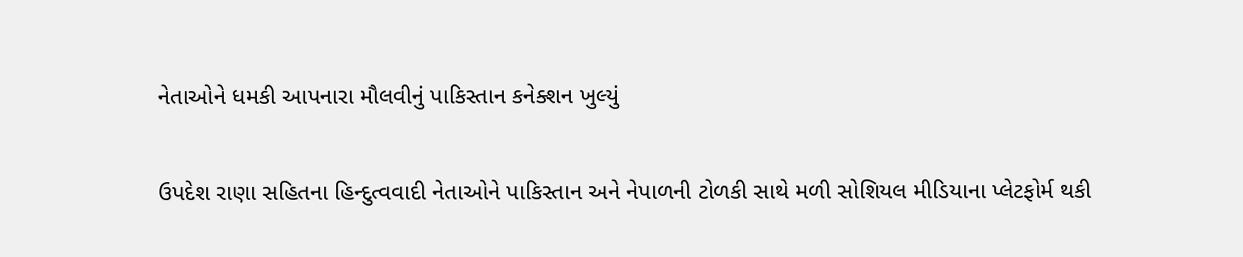નેતાઓને ધમકી આપનારા મૌલવીનું પાકિસ્તાન કનેક્શન ખુલ્યું

ઉપદેશ રાણા સહિતના હિન્દુત્વવાદી નેતાઓને પાકિસ્તાન અને નેપાળની ટોળકી સાથે મળી સોશિયલ મીડિયાના પ્લેટફોર્મ થકી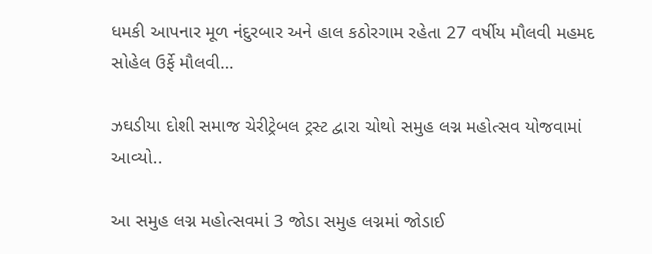ધમકી આપનાર મૂળ નંદુરબાર અને હાલ કઠોરગામ રહેતા 27 વર્ષીય મૌલવી મહમદ સોહેલ ઉર્ફે મૌલવી…

ઝઘડીયા દોશી સમાજ ચેરીટ્રેબલ ટ્રસ્ટ દ્વારા ચોથો સમુહ લગ્ન મહોત્સવ યોજવામાં આવ્યો..

આ સમુહ લગ્ન મહોત્સવમાં 3 જોડા સમુહ લગ્નમાં જોડાઈ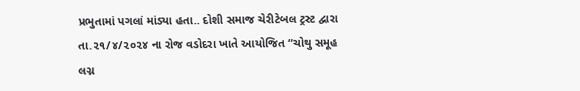પ્રભુતામાં પગલાં માંડ્યા હતા.. દોશી સમાજ ચેરીટેબલ ટ્રસ્ટ દ્વારા તા.૨૧/૪/૨૦૨૪ ના રોજ વડોદરા ખાતે આયોજિત “ચોથુ સમૂહ લગ્ન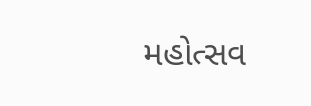મહોત્સવ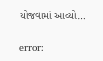યોજવામાં આવ્યો…

error: